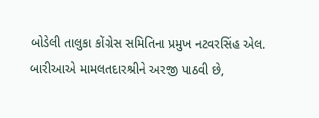બોડેલી તાલુકા કોંગ્રેસ સમિતિના પ્રમુખ નટવરસિંહ એલ. બારીઆએ મામલતદારશ્રીને અરજી પાઠવી છે,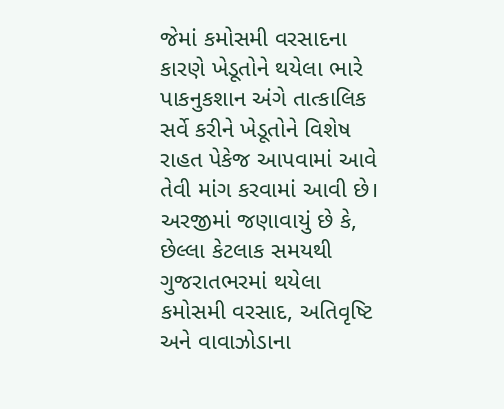જેમાં કમોસમી વરસાદના કારણે ખેડૂતોને થયેલા ભારે પાકનુકશાન અંગે તાત્કાલિક સર્વે કરીને ખેડૂતોને વિશેષ રાહત પેકેજ આપવામાં આવે તેવી માંગ કરવામાં આવી છે।
અરજીમાં જણાવાયું છે કે, છેલ્લા કેટલાક સમયથી ગુજરાતભરમાં થયેલા કમોસમી વરસાદ, અતિવૃષ્ટિ અને વાવાઝોડાના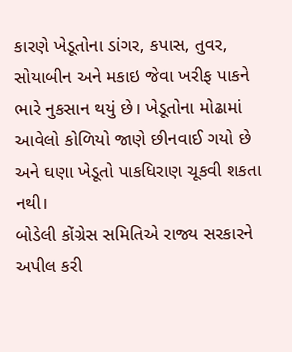કારણે ખેડૂતોના ડાંગર, કપાસ, તુવર, સોયાબીન અને મકાઇ જેવા ખરીફ પાકને ભારે નુકસાન થયું છે। ખેડૂતોના મોઢામાં આવેલો કોળિયો જાણે છીનવાઈ ગયો છે અને ઘણા ખેડૂતો પાકધિરાણ ચૂકવી શકતા નથી।
બોડેલી કોંગ્રેસ સમિતિએ રાજ્ય સરકારને અપીલ કરી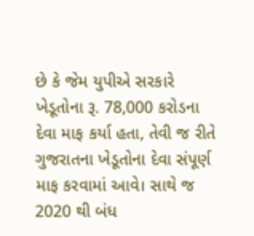છે કે જેમ યુપીએ સરકારે ખેડૂતોના રૂ. 78,000 કરોડના દેવા માફ કર્યા હતા, તેવી જ રીતે ગુજરાતના ખેડૂતોના દેવા સંપૂર્ણ માફ કરવામાં આવે। સાથે જ 2020 થી બંધ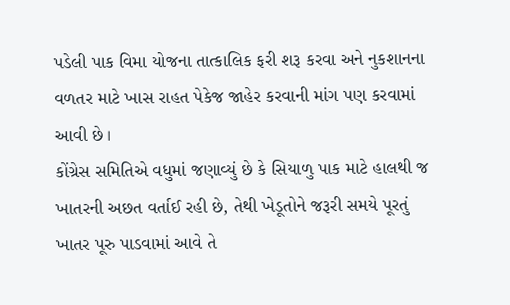પડેલી પાક વિમા યોજના તાત્કાલિક ફરી શરૂ કરવા અને નુકશાનના વળતર માટે ખાસ રાહત પેકેજ જાહેર કરવાની માંગ પણ કરવામાં આવી છે।
કોંગ્રેસ સમિતિએ વધુમાં જણાવ્યું છે કે સિયાળુ પાક માટે હાલથી જ ખાતરની અછત વર્તાઈ રહી છે, તેથી ખેડૂતોને જરૂરી સમયે પૂરતું ખાતર પૂરુ પાડવામાં આવે તે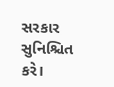સરકાર સુનિશ્ચિત કરે।